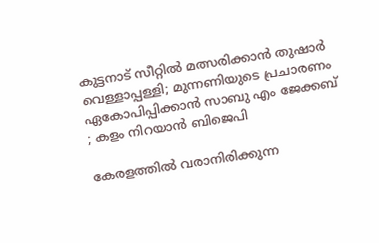കുട്ടനാട് സീറ്റില്‍ മത്സരിക്കാൻ തുഷാര്‍ വെള്ളാപ്പള്ളി; മുന്നണിയുടെ പ്രചാരണം ഏകോപിപ്പിക്കാന്‍ സാബു എം ജേക്കബ് ; കളം നിറയാൻ ബിജെപി

കേരളത്തിൽ വരാനിരിക്കുന്ന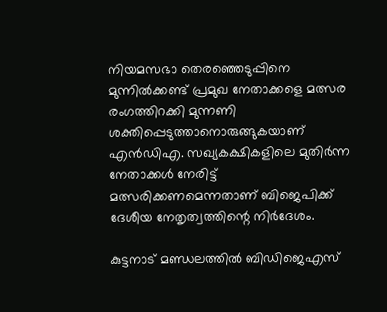നിയമസഭാ തെരഞ്ഞെടുപ്പിനെ മുന്നിൽക്കണ്ട് പ്രമുഖ നേതാക്കളെ മത്സര രംഗത്തിറക്കി മുന്നണി ശക്തിപ്പെടുത്താനൊരുങ്ങുകയാണ് എൻഡിഎ. സഖ്യകക്ഷികളിലെ മുതിർന്ന നേതാക്കൾ നേരിട്ട് മത്സരിക്കണമെന്നതാണ് ബിജെപിക്ക് ദേശീയ നേതൃത്വത്തിന്റെ നിർദേശം.

കുട്ടനാട് മണ്ഡലത്തിൽ ബിഡിജെഎസ്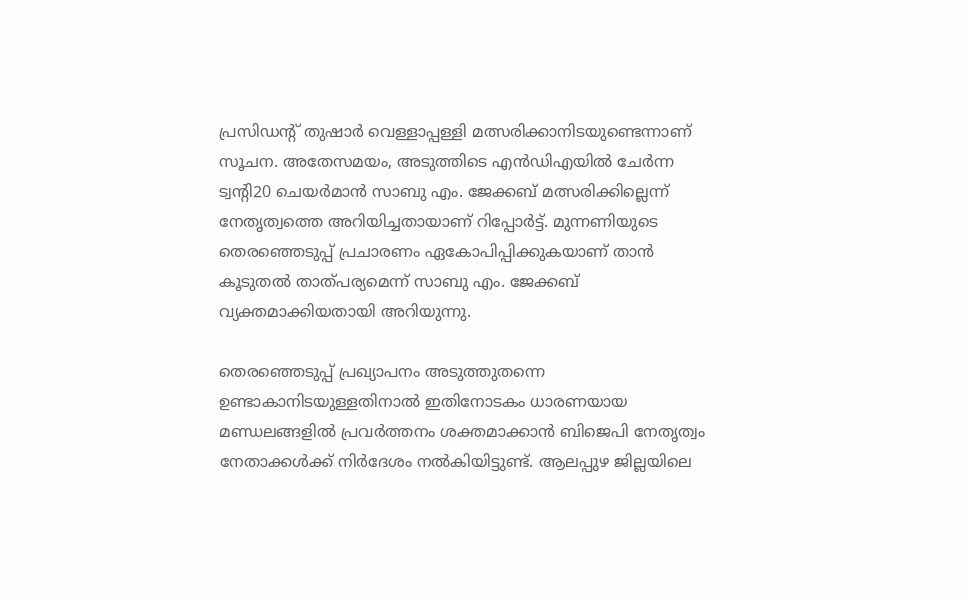പ്രസിഡന്റ് തുഷാർ വെള്ളാപ്പള്ളി മത്സരിക്കാനിടയുണ്ടെന്നാണ് സൂചന. അതേസമയം, അടുത്തിടെ എൻഡിഎയിൽ ചേർന്ന ട്വന്റി20 ചെയർമാൻ സാബു എം. ജേക്കബ് മത്സരിക്കില്ലെന്ന് നേതൃത്വത്തെ അറിയിച്ചതായാണ് റിപ്പോർട്ട്. മുന്നണിയുടെ തെരഞ്ഞെടുപ്പ് പ്രചാരണം ഏകോപിപ്പിക്കുകയാണ് താൻ കൂടുതൽ താത്പര്യമെന്ന് സാബു എം. ജേക്കബ് വ്യക്തമാക്കിയതായി അറിയുന്നു.

തെരഞ്ഞെടുപ്പ് പ്രഖ്യാപനം അടുത്തുതന്നെ ഉണ്ടാകാനിടയുള്ളതിനാൽ ഇതിനോടകം ധാരണയായ മണ്ഡലങ്ങളിൽ പ്രവർത്തനം ശക്തമാക്കാൻ ബിജെപി നേതൃത്വം നേതാക്കൾക്ക് നിർദേശം നൽകിയിട്ടുണ്ട്. ആലപ്പുഴ ജില്ലയിലെ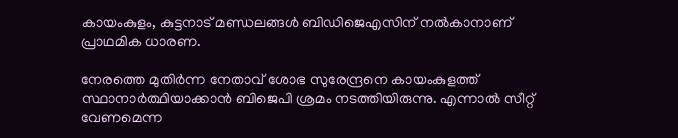കായംകുളം, കുട്ടനാട് മണ്ഡലങ്ങൾ ബിഡിജെഎസിന് നൽകാനാണ് പ്രാഥമിക ധാരണ.

നേരത്തെ മുതിർന്ന നേതാവ് ശോഭ സുരേന്ദ്രനെ കായംകുളത്ത് സ്ഥാനാർത്ഥിയാക്കാൻ ബിജെപി ശ്രമം നടത്തിയിരുന്നു. എന്നാൽ സീറ്റ് വേണമെന്ന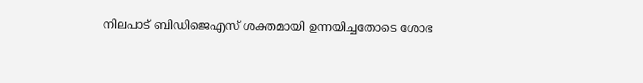നിലപാട് ബിഡിജെഎസ് ശക്തമായി ഉന്നയിച്ചതോടെ ശോഭ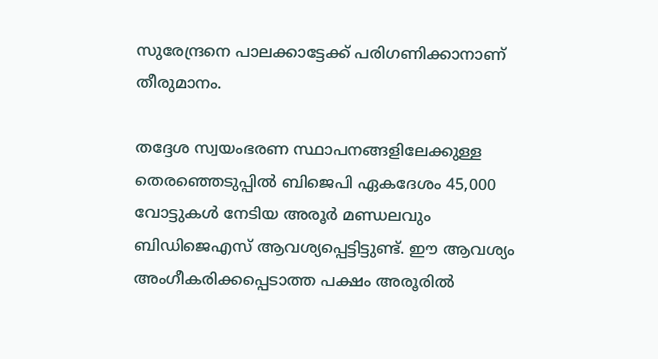സുരേന്ദ്രനെ പാലക്കാട്ടേക്ക് പരിഗണിക്കാനാണ് തീരുമാനം.

തദ്ദേശ സ്വയംഭരണ സ്ഥാപനങ്ങളിലേക്കുള്ള തെരഞ്ഞെടുപ്പിൽ ബിജെപി ഏകദേശം 45,000 വോട്ടുകൾ നേടിയ അരൂർ മണ്ഡലവും ബിഡിജെഎസ് ആവശ്യപ്പെട്ടിട്ടുണ്ട്. ഈ ആവശ്യം അംഗീകരിക്കപ്പെടാത്ത പക്ഷം അരൂരിൽ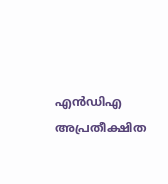എൻഡിഎ അപ്രതീക്ഷിത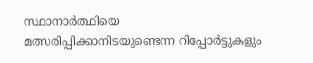സ്ഥാനാർത്ഥിയെ മത്സരിപ്പിക്കാനിടയുണ്ടെന്ന റിപ്പോർട്ടുകളും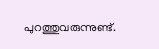പുറത്തുവരുന്നുണ്ട്.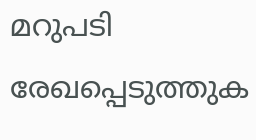മറുപടി രേഖപ്പെടുത്തുക